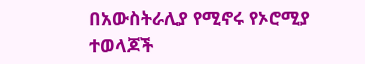በአውስትራሊያ የሚኖሩ የኦሮሚያ ተወላጆች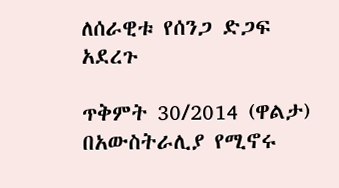ለሰራዊቱ የሰንጋ ድጋፍ አደረጉ

ጥቅምት 30/2014 (ዋልታ) በአውስትራሊያ የሚኖሩ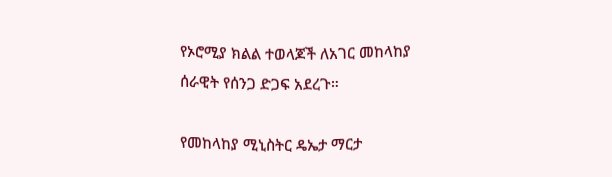የኦሮሚያ ክልል ተወላጆች ለአገር መከላከያ ሰራዊት የሰንጋ ድጋፍ አደረጉ።

የመከላከያ ሚኒስትር ዴኤታ ማርታ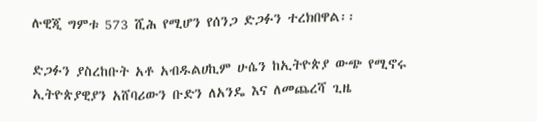ሉዊጂ ግምቱ 573 ሺሕ የሚሆን የሰንጋ ድጋፉን ተረክበዋል፡፡

ድጋፉን ያስረከቡት አቶ አብዱልሀኪም ሁሴን ከኢትዮጵያ ውጭ የሚኖሩ ኢትዮጵያዊያን አሸባሪውን ቡድን ለአንዴ እና ለመጨረሻ ጊዜ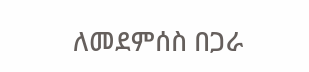ለመደምሰስ በጋራ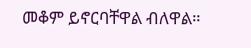መቆም ይኖርባቸዋል ብለዋል።